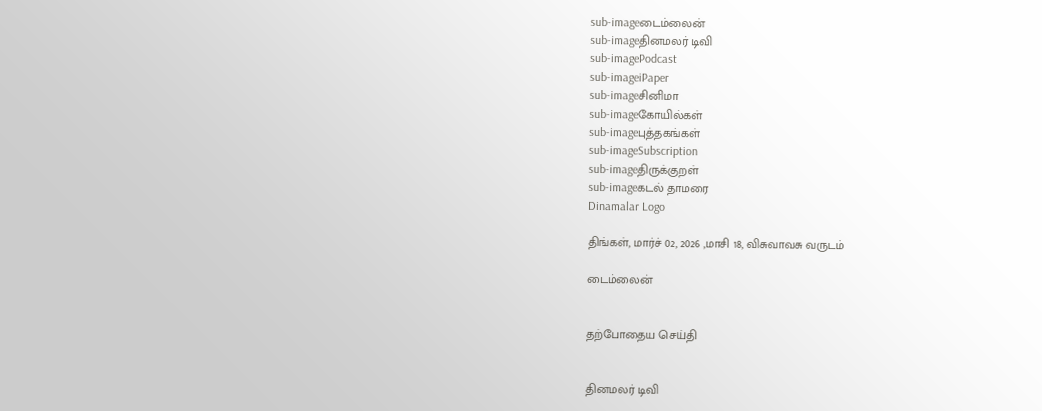sub-imageடைம்லைன்
sub-imageதினமலர் டிவி
sub-imagePodcast
sub-imageiPaper
sub-imageசினிமா
sub-imageகோயில்கள்
sub-imageபுத்தகங்கள்
sub-imageSubscription
sub-imageதிருக்குறள்
sub-imageகடல் தாமரை
Dinamalar Logo

திங்கள், மார்ச் 02, 2026 ,மாசி 18, விசுவாவசு வருடம்

டைம்லைன்


தற்போதைய செய்தி


தினமலர் டிவி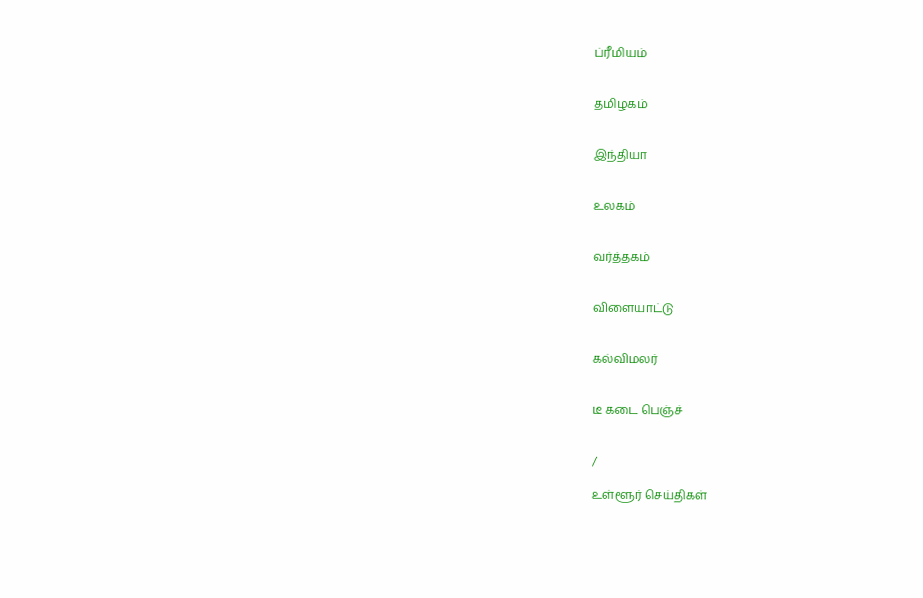ப்ரீமியம்


தமிழகம்


இந்தியா


உலகம்


வர்த்தகம்


விளையாட்டு


கல்விமலர்


டீ கடை பெஞ்ச்


/

உள்ளூர் செய்திகள்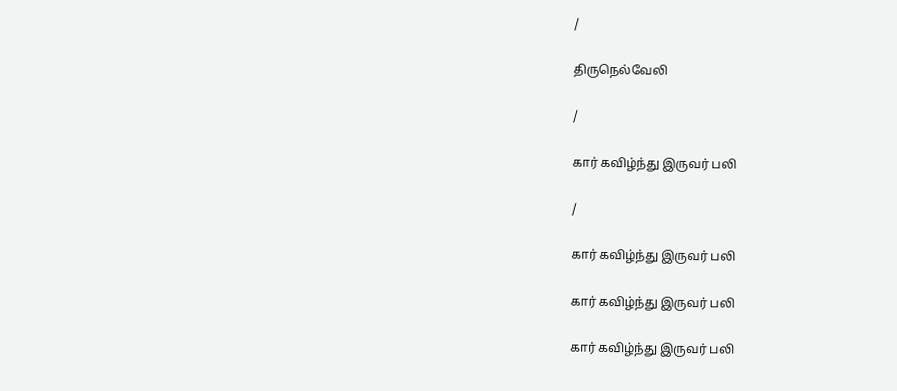/

திருநெல்வேலி

/

கார் கவிழ்ந்து இருவர் பலி

/

கார் கவிழ்ந்து இருவர் பலி

கார் கவிழ்ந்து இருவர் பலி

கார் கவிழ்ந்து இருவர் பலி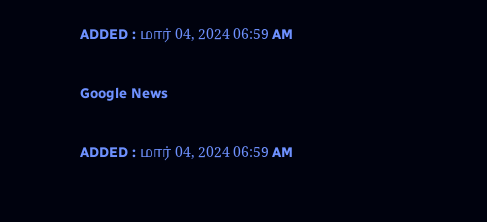ADDED : மார் 04, 2024 06:59 AM

Google News

ADDED : மார் 04, 2024 06:59 AM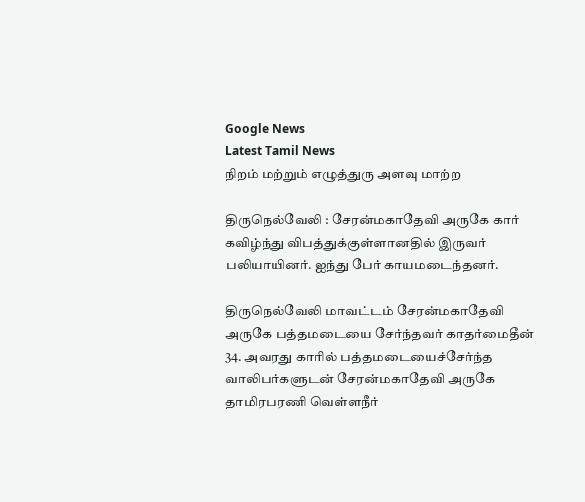Google News
Latest Tamil News
நிறம் மற்றும் எழுத்துரு அளவு மாற்ற

திருநெல்வேலி : சேரன்மகாதேவி அருகே கார் கவிழ்ந்து விபத்துக்குள்ளானதில் இருவர் பலியாயினர். ஐந்து பேர் காயமடைந்தனர்.

திருநெல்வேலி மாவட்டம் சேரன்மகாதேவி அருகே பத்தமடையை சேர்ந்தவர் காதர்மைதீன் 34. அவரது காரில் பத்தமடையைச்சேர்ந்த வாலிபர்களுடன் சேரன்மகாதேவி அருகே தாமிரபரணி வெள்ளநீர்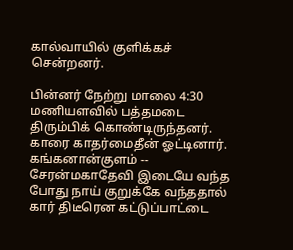கால்வாயில் குளிக்கச் சென்றனர்.

பின்னர் நேற்று மாலை 4:30 மணியளவில் பத்தமடை திரும்பிக் கொண்டிருந்தனர். காரை காதர்மைதீன் ஓட்டினார். கங்கனான்குளம் -- சேரன்மகாதேவி இடையே வந்த போது நாய் குறுக்கே வந்ததால் கார் திடீரென கட்டுப்பாட்டை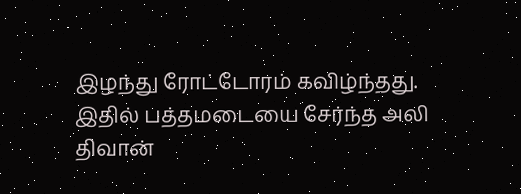இழந்து ரோட்டோரம் கவிழ்ந்தது. இதில் பத்தமடையை சேர்ந்த அலி திவான்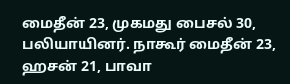மைதீன் 23, முகமது பைசல் 30, பலியாயினர். நாகூர் மைதீன் 23, ஹசன் 21, பாவா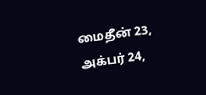மைதீன் 23, அக்பர் 24,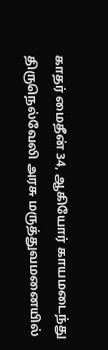காதர் மைதீன் 34, ஆகியோர் காயமடைந்து திருநெல்வேலி அரசு மருத்துவமனையில்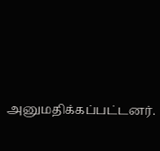அனுமதிக்கப்பட்டனர்.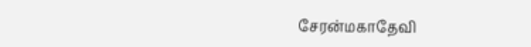சேரன்மகாதேவி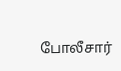போலீசார்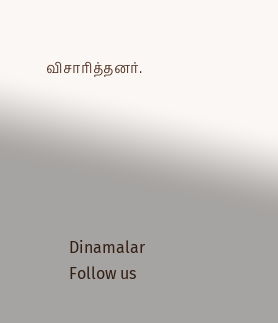விசாரித்தனர்.






      Dinamalar
      Follow us